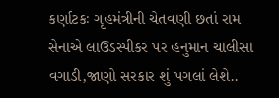કર્ણાટકઃ ગૃહમંત્રીની ચેતવણી છતાં રામ સેનાએ લાઉડસ્પીકર પર હનુમાન ચાલીસા વગાડી,જાણો સરકાર શું પગલાં લેશે..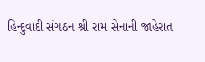હિન્દુવાદી સંગઠન શ્રી રામ સેનાની જાહેરાત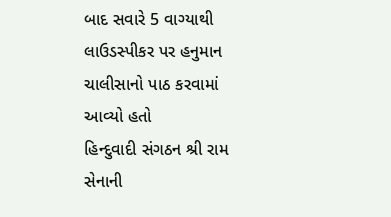બાદ સવારે 5 વાગ્યાથી લાઉડસ્પીકર પર હનુમાન ચાલીસાનો પાઠ કરવામાં આવ્યો હતો
હિન્દુવાદી સંગઠન શ્રી રામ સેનાની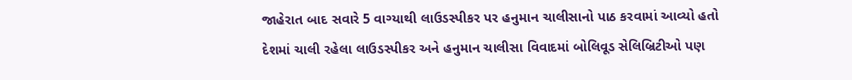જાહેરાત બાદ સવારે 5 વાગ્યાથી લાઉડસ્પીકર પર હનુમાન ચાલીસાનો પાઠ કરવામાં આવ્યો હતો
દેશમાં ચાલી રહેલા લાઉડસ્પીકર અને હનુમાન ચાલીસા વિવાદમાં બોલિવૂડ સેલિબ્રિટીઓ પણ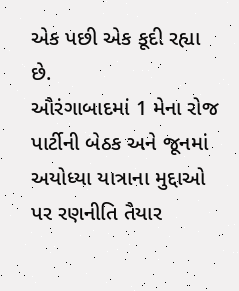એક પછી એક કૂદી રહ્યા છે.
ઔરંગાબાદમાં 1 મેના રોજ પાર્ટીની બેઠક અને જૂનમાં અયોધ્યા યાત્રાના મુદ્દાઓ પર રણનીતિ તૈયાર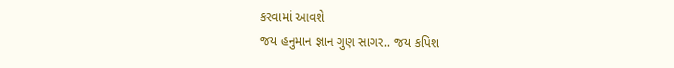કરવામાં આવશે
જય હનુમાન જ્ઞાન ગુણ સાગર.. જય કપિશ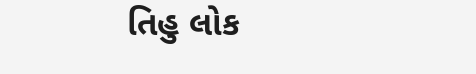તિહુ લોક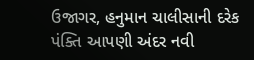ઉજાગર, હનુમાન ચાલીસાની દરેક પંક્તિ આપણી અંદર નવી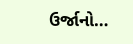ઉર્જાનો…